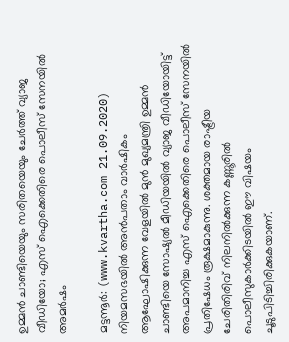ഉമ്മന്‍ ചാണ്ടിയെയും സരിതയെയും ചേര്‍ത്ത് വ്യാജ വീഡിയോ; എസ് ഐക്കെതിരെ പൊലീസ് സേനയില്‍ അമര്‍ഷം

മട്ടന്നൂര്‍: (www.kvartha.com 21.09.2020) നിയമസഭയില്‍ അന്‍പതാം വാര്‍ഷികം ആഘോഷിക്കുന്ന വേളയില്‍ മുന്‍ മുഖ്യമന്ത്രി ഉമ്മന്‍ ചാണ്ടിയെ സോഷ്യല്‍ മീഡിയയില്‍ വ്യാജ വീഡിയോയിട്ട് അപമാനിച്ച എസ് ഐക്കെതിരെ പൊലീസ് സേനയില്‍ പ്രതിഷേധം രൂക്ഷമാകുന്നു. ശക്തമായ രാഷ്ട്രീയ ചേരിതിരിവ് നിലനില്‍ക്കുന്ന കണ്ണൂരില്‍ പൊലീസുകാര്‍ക്കിടയില്‍ ഈ വിഷയം ചൂടുപിടിച്ചിരിക്കുകയാണ്.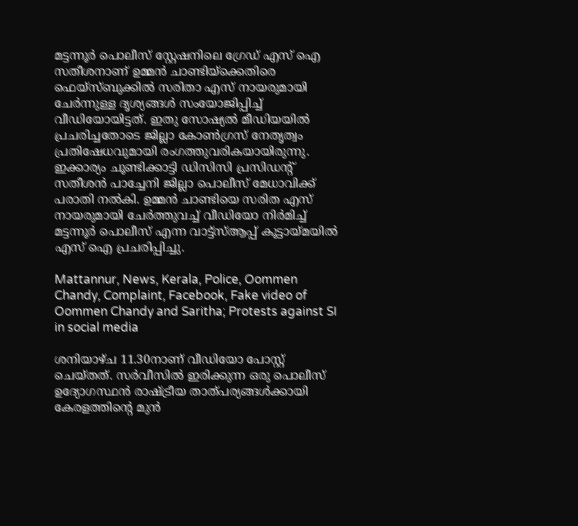മട്ടന്നൂര്‍ പൊലീസ് സ്റ്റേഷനിലെ ഗ്രേഡ് എസ് ഐ സതീശനാണ് ഉമ്മന്‍ ചാണ്ടിയ്‌ക്കെതിരെ ഫെയ്‌സ്ബുക്കില്‍ സരിതാ എസ് നായരുമായി ചേര്‍ന്നുള്ള ദൃശ്യങ്ങള്‍ സംയോജിപ്പിച്ച്  വീഡിയോയിട്ടത്. ഇതു സോഷ്യല്‍ മീഡിയയില്‍ പ്രചരിച്ചതോടെ ജില്ലാ കോണ്‍ഗ്രസ് നേതൃത്വം പ്രതിഷേധവുമായി രംഗത്തുവരികയായിരുന്നു. ഇക്കാര്യം ചൂണ്ടിക്കാട്ടി ഡിസിസി പ്രസിഡന്റ് സതീശന്‍ പാച്ചേനി ജില്ലാ പൊലീസ് മേധാവിക്ക് പരാതി നല്‍കി. ഉമ്മന്‍ ചാണ്ടിയെ സരിത എസ് നായരുമായി ചേര്‍ത്തുവച്ച് വീഡിയോ നിര്‍മിച്ച് മട്ടന്നൂര്‍ പൊലീസ് എന്ന വാട്ട്‌സ്ആപ്പ് കൂട്ടായ്മയില്‍ എസ് ഐ പ്രചരിപ്പിച്ചു.

Mattannur, News, Kerala, Police, Oommen Chandy, Complaint, Facebook, Fake video of Oommen Chandy and Saritha; Protests against SI in social media

ശനിയാഴ്ച 11.30നാണ് വീഡിയോ പോസ്റ്റ് ചെയ്തത്. സര്‍വീസില്‍ ഇരിക്കുന്ന ഒരു പൊലീസ് ഉദ്യോഗസ്ഥന്‍ രാഷ്ട്രീയ താത്പര്യങ്ങള്‍ക്കായി കേരളത്തിന്റെ മുന്‍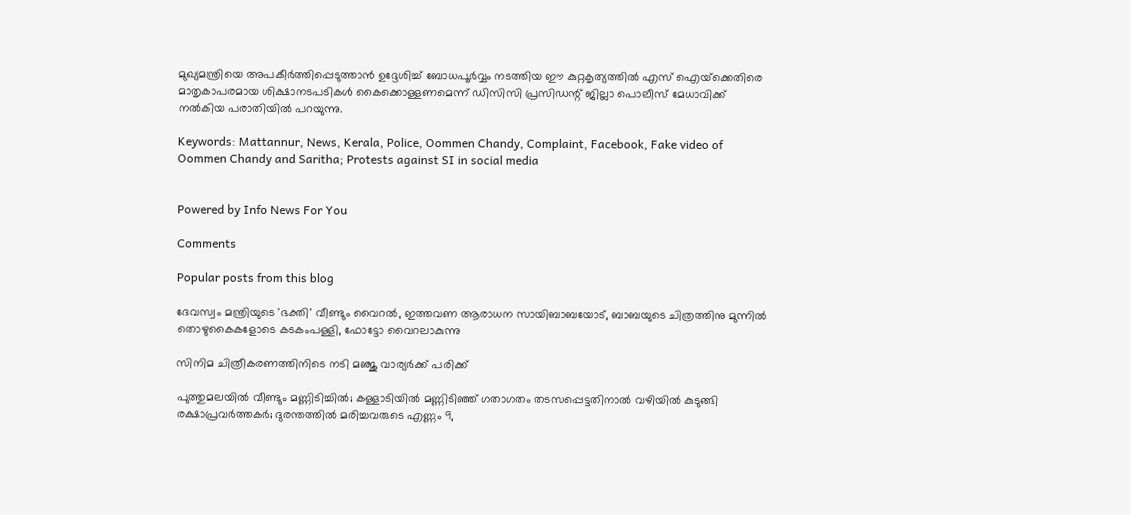മുഖ്യമന്ത്രിയെ അപകീര്‍ത്തിപ്പെടുത്താന്‍ ഉദ്ദേശിച്ച് ബോധപൂര്‍വ്വം നടത്തിയ ഈ കുറ്റകൃത്യത്തില്‍ എസ് ഐയ്‌ക്കെതിരെ മാതൃകാപരമായ ശിക്ഷാനടപടികള്‍ കൈക്കൊള്ളണമെന്ന് ഡിസിസി പ്രസിഡന്റ് ജില്ലാ പൊലീസ് മേധാവിക്ക് നല്‍കിയ പരാതിയില്‍ പറയുന്നു.

Keywords: Mattannur, News, Kerala, Police, Oommen Chandy, Complaint, Facebook, Fake video of Oommen Chandy and Saritha; Protests against SI in social media


Powered by Info News For You

Comments

Popular posts from this blog

ദേവസ്വം മന്ത്രിയുടെ 'ഭക്തി' വീണ്ടും വൈറല്‍, ഇത്തവണ ആരാധന സായിബാബയോട്, ബാബയുടെ ചിത്രത്തിനു മുന്നില്‍ തൊഴുകൈകളോടെ കടകംപള്ളി, ഫോട്ടോ വൈറലാകുന്നു

സിനിമ ചിത്രീകരണത്തിനിടെ നടി മഞ്ജു വാര്യര്‍ക്ക് പരിക്ക്

പുത്തുമലയില്‍ വീണ്ടും മണ്ണിടിച്ചില്‍; കള്ളാടിയില്‍ മണ്ണിടിഞ്ഞ് ഗതാഗതം തടസപ്പെട്ടതിനാല്‍ വഴിയില്‍ കുടുങ്ങി രക്ഷാപ്രവര്‍ത്തകര്‍; ദുരന്തത്തില്‍ മരിച്ചവരുടെ എണ്ണം 9,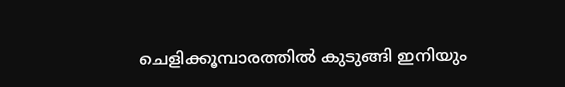ചെളിക്കൂമ്പാരത്തില്‍ കുടുങ്ങി ഇനിയും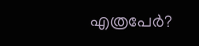എത്രപേര്‍?